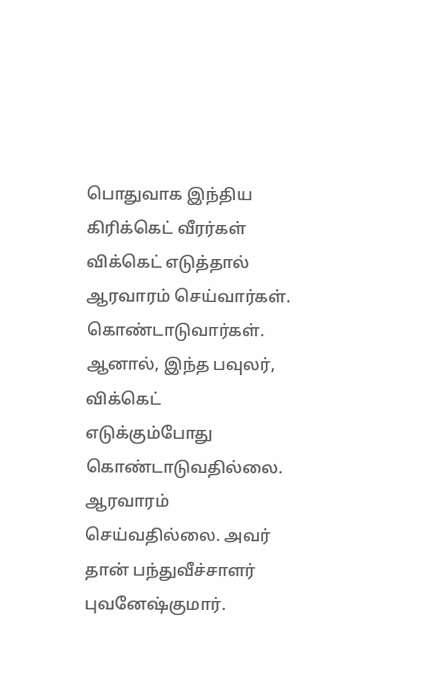பொதுவாக இந்திய கிரிக்கெட் வீரர்கள் விக்கெட் எடுத்தால் ஆரவாரம் செய்வார்கள். கொண்டாடுவார்கள். ஆனால், இந்த பவுலர், விக்கெட் எடுக்கும்போது கொண்டாடுவதில்லை. ஆரவாரம் செய்வதில்லை. அவர் தான் பந்துவீச்சாளர் புவனேஷ்குமார்.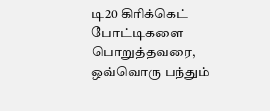டி20 கிரிக்கெட் போட்டிகளை பொறுத்தவரை, ஒவ்வொரு பந்தும்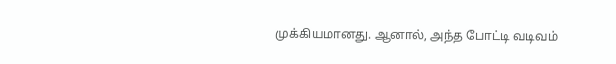முக்கியமானது. ஆனால், அந்த போட்டி வடிவம்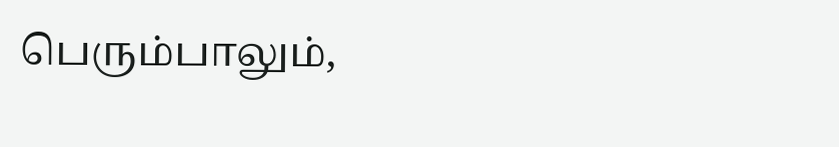பெரும்பாலும்,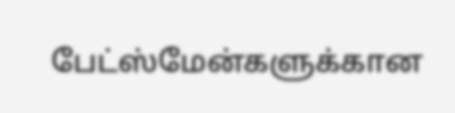பேட்ஸ்மேன்களுக்கான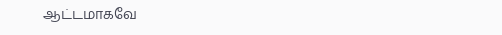ஆட்டமாகவே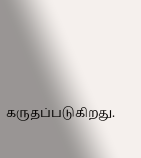கருதப்படுகிறது.